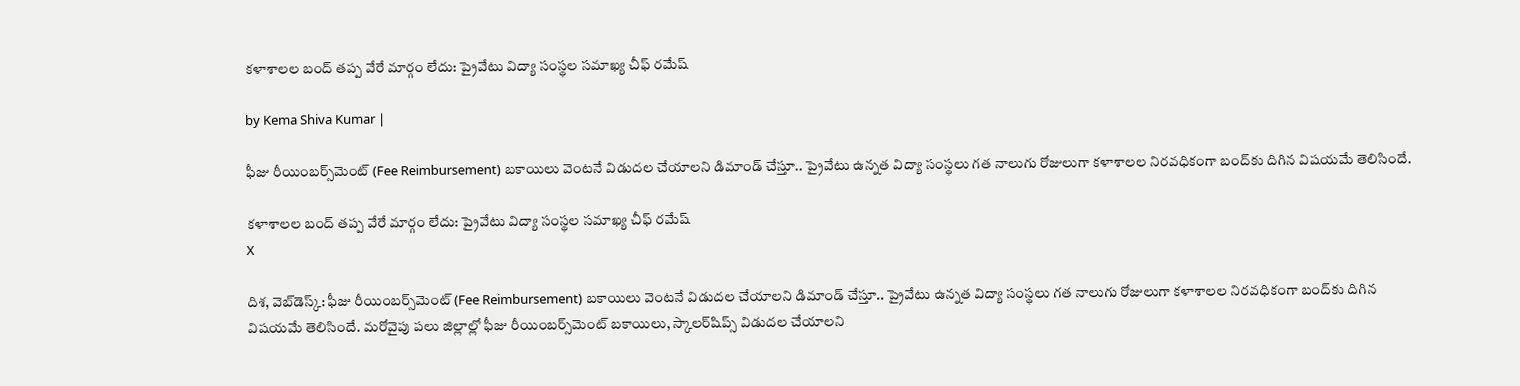కళాశాలల బంద్ తప్ప వేరే మార్గం లేదు: ప్రైవేటు విద్యా సంస్థల సమాఖ్య చీఫ్ రమేష్

by Kema Shiva Kumar |

ఫీజు రీయింబర్స్‌మెంట్ (Fee Reimbursement) బకాయిలు వెంటనే విడుదల చేయాలని డిమాండ్ చేస్తూ.. ప్రైవేటు ఉన్నత విద్యా సంస్థలు గత నాలుగు రోజులుగా కళాశాలల నిరవధికంగా బంద్‌కు దిగిన విషయమే తెలిసిందే.

కళాశాలల బంద్ తప్ప వేరే మార్గం లేదు: ప్రైవేటు విద్యా సంస్థల సమాఖ్య చీఫ్ రమేష్
X

దిశ, వెబ్‌డెస్క్: ఫీజు రీయింబర్స్‌మెంట్ (Fee Reimbursement) బకాయిలు వెంటనే విడుదల చేయాలని డిమాండ్ చేస్తూ.. ప్రైవేటు ఉన్నత విద్యా సంస్థలు గత నాలుగు రోజులుగా కళాశాలల నిరవధికంగా బంద్‌కు దిగిన విషయమే తెలిసిందే. మరోవైపు పలు జిల్లాల్లో ఫీజు రీయింబర్స్‌మెంట్ బకాయిలు, స్కాలర్‌షిప్స్ విడుదల చేయాలని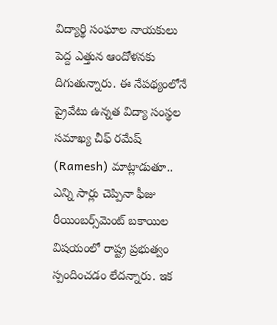విద్యార్థి సంఘాల నాయకులు పెద్ద ఎత్తున ఆందోళనకు దిగుతున్నారు. ఈ నేపథ్యంలోనే ప్రైవేటు ఉన్నత విద్యా సంస్థల సమాఖ్య చీఫ్ రమేష్ (Ramesh) మాట్లాడుతూ.. ఎన్ని సార్లు చెప్పినా ఫీజు రీయింబర్స్‌మెంట్ బకాయిల విషయంలో రాష్ట్ర ప్రభుత్వం స్పందించడం లేదన్నారు. ఇక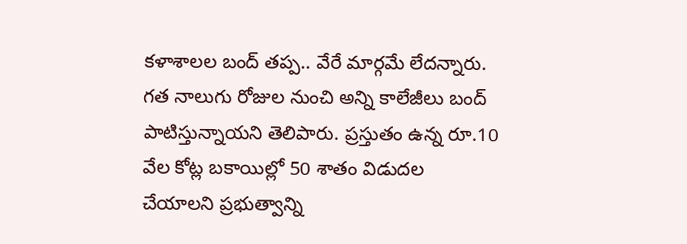కళాశాలల బంద్ తప్ప.. వేరే మార్గమే లేదన్నారు. గత నాలుగు రోజుల నుంచి అన్ని కాలేజీలు బంద్ పాటిస్తున్నాయని తెలిపారు. ప్రస్తుతం ఉన్న రూ.10 వేల కోట్ల బకాయిల్లో 50 శాతం విడుదల చేయాలని ప్రభుత్వాన్ని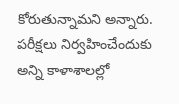కోరుతున్నామని అన్నారు. పరీక్షలు నిర్వహించేందుకు అన్ని కాళాశాలల్లో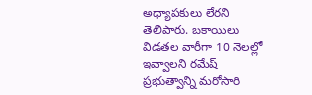అధ్యాపకులు లేరని తెలిపారు. బకాయిలు విడతల వారీగా 10 నెలల్లో ఇవ్వాలని రమేష్ ప్రభుత్వాన్ని మరోసారి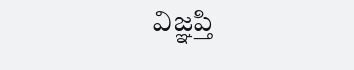విజ్ఞప్తి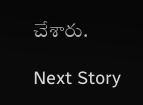చేశారు.

Next Story